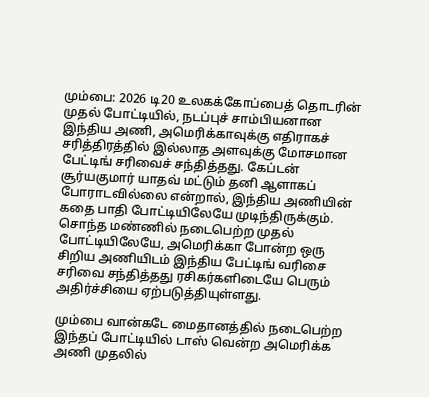மும்பை: 2026 டி20 உலகக்கோப்பைத் தொடரின் முதல் போட்டியில், நடப்புச் சாம்பியனான இந்திய அணி, அமெரிக்காவுக்கு எதிராகச் சரித்திரத்தில் இல்லாத அளவுக்கு மோசமான பேட்டிங் சரிவைச் சந்தித்தது. கேப்டன் சூர்யகுமார் யாதவ் மட்டும் தனி ஆளாகப் போராடவில்லை என்றால், இந்திய அணியின் கதை பாதி போட்டியிலேயே முடிந்திருக்கும்.
சொந்த மண்ணில் நடைபெற்ற முதல் போட்டியிலேயே, அமெரிக்கா போன்ற ஒரு சிறிய அணியிடம் இந்திய பேட்டிங் வரிசை சரிவை சந்தித்தது ரசிகர்களிடையே பெரும் அதிர்ச்சியை ஏற்படுத்தியுள்ளது.

மும்பை வான்கடே மைதானத்தில் நடைபெற்ற இந்தப் போட்டியில் டாஸ் வென்ற அமெரிக்க அணி முதலில்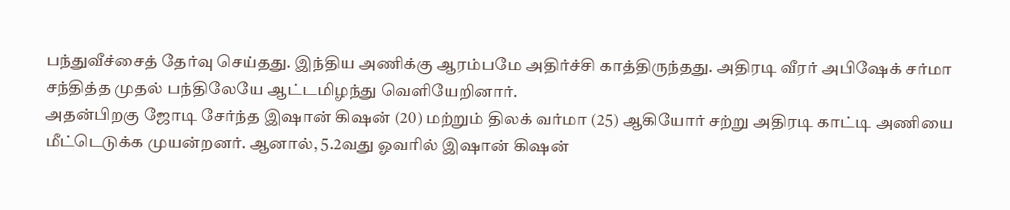பந்துவீச்சைத் தேர்வு செய்தது. இந்திய அணிக்கு ஆரம்பமே அதிர்ச்சி காத்திருந்தது. அதிரடி வீரர் அபிஷேக் சர்மா சந்தித்த முதல் பந்திலேயே ஆட்டமிழந்து வெளியேறினார்.
அதன்பிறகு ஜோடி சேர்ந்த இஷான் கிஷன் (20) மற்றும் திலக் வர்மா (25) ஆகியோர் சற்று அதிரடி காட்டி அணியை மீட்டெடுக்க முயன்றனர். ஆனால், 5.2வது ஓவரில் இஷான் கிஷன்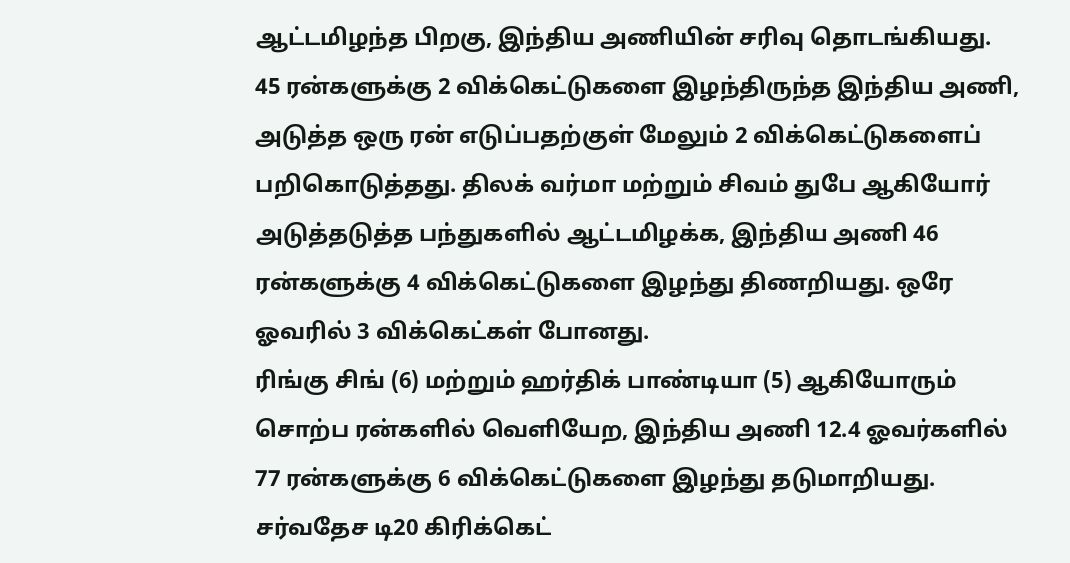ஆட்டமிழந்த பிறகு, இந்திய அணியின் சரிவு தொடங்கியது.
45 ரன்களுக்கு 2 விக்கெட்டுகளை இழந்திருந்த இந்திய அணி, அடுத்த ஒரு ரன் எடுப்பதற்குள் மேலும் 2 விக்கெட்டுகளைப் பறிகொடுத்தது. திலக் வர்மா மற்றும் சிவம் துபே ஆகியோர் அடுத்தடுத்த பந்துகளில் ஆட்டமிழக்க, இந்திய அணி 46 ரன்களுக்கு 4 விக்கெட்டுகளை இழந்து திணறியது. ஒரே ஓவரில் 3 விக்கெட்கள் போனது.
ரிங்கு சிங் (6) மற்றும் ஹர்திக் பாண்டியா (5) ஆகியோரும் சொற்ப ரன்களில் வெளியேற, இந்திய அணி 12.4 ஓவர்களில் 77 ரன்களுக்கு 6 விக்கெட்டுகளை இழந்து தடுமாறியது. சர்வதேச டி20 கிரிக்கெட்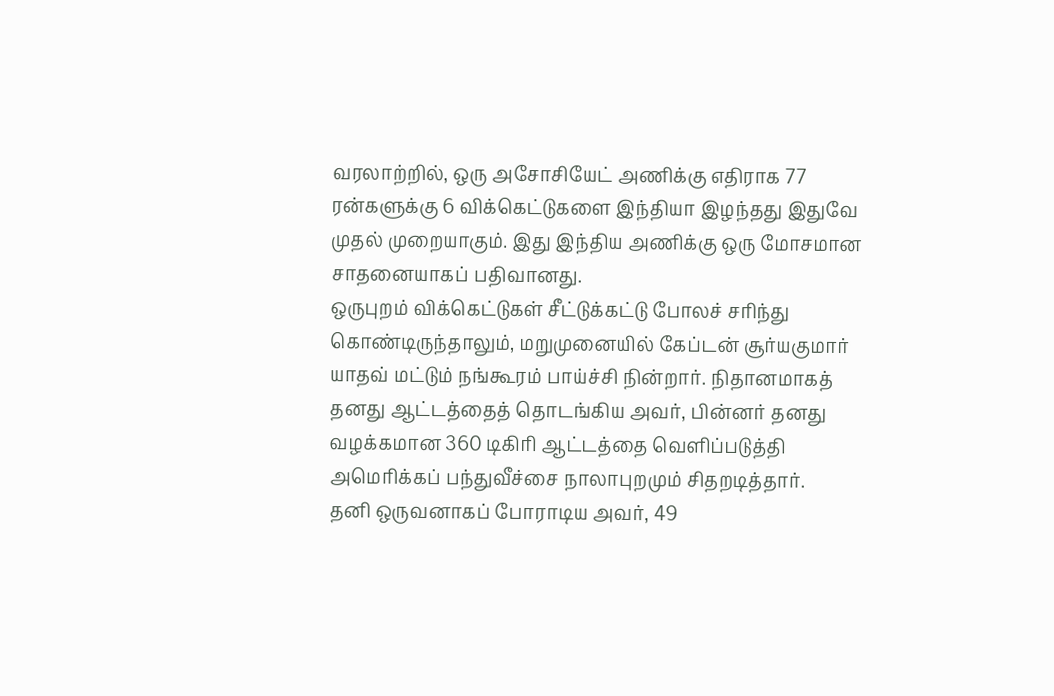வரலாற்றில், ஒரு அசோசியேட் அணிக்கு எதிராக 77 ரன்களுக்கு 6 விக்கெட்டுகளை இந்தியா இழந்தது இதுவே முதல் முறையாகும். இது இந்திய அணிக்கு ஒரு மோசமான சாதனையாகப் பதிவானது.
ஒருபுறம் விக்கெட்டுகள் சீட்டுக்கட்டு போலச் சரிந்து கொண்டிருந்தாலும், மறுமுனையில் கேப்டன் சூர்யகுமார் யாதவ் மட்டும் நங்கூரம் பாய்ச்சி நின்றார். நிதானமாகத் தனது ஆட்டத்தைத் தொடங்கிய அவர், பின்னர் தனது வழக்கமான 360 டிகிரி ஆட்டத்தை வெளிப்படுத்தி அமெரிக்கப் பந்துவீச்சை நாலாபுறமும் சிதறடித்தார்.
தனி ஒருவனாகப் போராடிய அவர், 49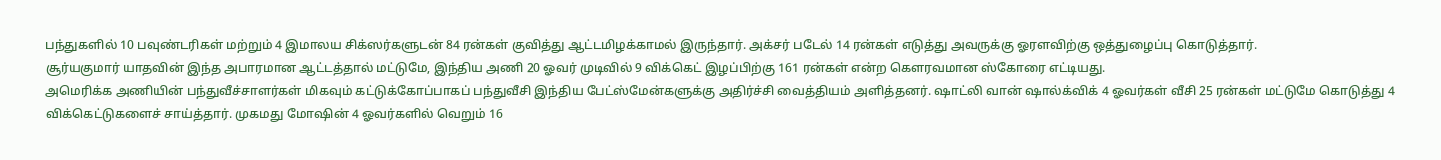பந்துகளில் 10 பவுண்டரிகள் மற்றும் 4 இமாலய சிக்ஸர்களுடன் 84 ரன்கள் குவித்து ஆட்டமிழக்காமல் இருந்தார். அக்சர் படேல் 14 ரன்கள் எடுத்து அவருக்கு ஓரளவிற்கு ஒத்துழைப்பு கொடுத்தார்.
சூர்யகுமார் யாதவின் இந்த அபாரமான ஆட்டத்தால் மட்டுமே, இந்திய அணி 20 ஓவர் முடிவில் 9 விக்கெட் இழப்பிற்கு 161 ரன்கள் என்ற கௌரவமான ஸ்கோரை எட்டியது.
அமெரிக்க அணியின் பந்துவீச்சாளர்கள் மிகவும் கட்டுக்கோப்பாகப் பந்துவீசி இந்திய பேட்ஸ்மேன்களுக்கு அதிர்ச்சி வைத்தியம் அளித்தனர். ஷாட்லி வான் ஷால்க்விக் 4 ஓவர்கள் வீசி 25 ரன்கள் மட்டுமே கொடுத்து 4 விக்கெட்டுகளைச் சாய்த்தார். முகமது மோஷின் 4 ஓவர்களில் வெறும் 16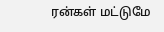ரன்கள் மட்டுமே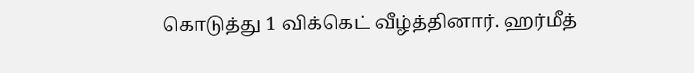கொடுத்து 1 விக்கெட் வீழ்த்தினார். ஹர்மீத்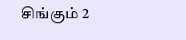சிங்கும் 2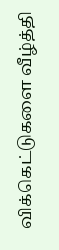விக்கெட்டுகளை வீழ்த்தி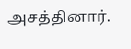அசத்தினார்.